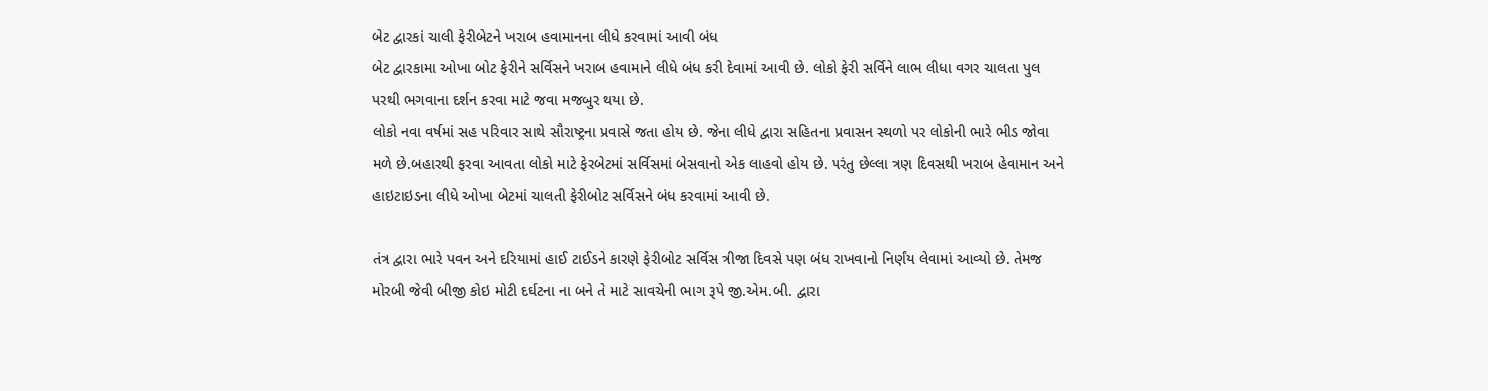બેટ દ્વારકાં ચાલી ફેરીબેટને ખરાબ હવામાનના લીધે કરવામાં આવી બંધ
બેટ દ્વારકામા ઓખા બોટ ફેરીને સર્વિસને ખરાબ હવામાને લીધે બંધ કરી દેવામાં આવી છે. લોકો ફેરી સર્વિને લાભ લીધા વગર ચાલતા પુલ પરથી ભગવાના દર્શન કરવા માટે જવા મજબુર થયા છે.
લોકો નવા વર્ષમાં સહ પરિવાર સાથે સૌરાષ્ટ્રના પ્રવાસે જતા હોય છે. જેના લીધે દ્વારા સહિતના પ્રવાસન સ્થળો પર લોકોની ભારે ભીડ જોવા મળે છે.બહારથી ફરવા આવતા લોકો માટે ફેરબેટમાં સર્વિસમાં બેસવાનો એક લાહવો હોય છે. પરંતુ છેલ્લા ત્રણ દિવસથી ખરાબ હેવામાન અને હાઇટાઇડના લીધે ઓખા બેટમાં ચાલતી ફેરીબોટ સર્વિસને બંધ કરવામાં આવી છે.

તંત્ર દ્વારા ભારે પવન અને દરિયામાં હાઈ ટાઈડને કારણે ફેરીબોટ સર્વિસ ત્રીજા દિવસે પણ બંધ રાખવાનો નિર્ણંય લેવામાં આવ્યો છે. તેમજ મોરબી જેવી બીજી કોઇ મોટી દર્ઘટના ના બને તે માટે સાવચેની ભાગ રૂપે જી.એમ.બી. દ્વારા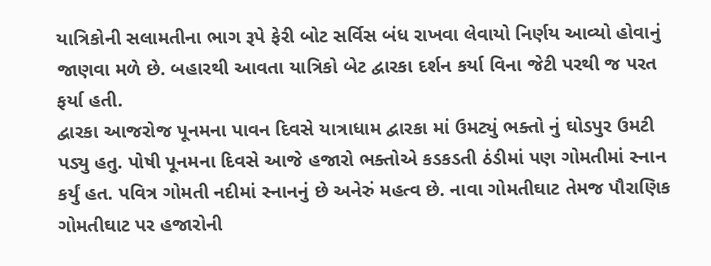યાત્રિકોની સલામતીના ભાગ રૂપે ફેરી બોટ સર્વિસ બંધ રાખવા લેવાયો નિર્ણય આવ્યો હોવાનું જાણવા મળે છે. બહારથી આવતા યાત્રિકો બેટ દ્વારકા દર્શન કર્યા વિના જેટી પરથી જ પરત ફર્યા હતી.
દ્વારકા આજરોજ પૂનમના પાવન દિવસે યાત્રાધામ દ્વારકા માં ઉમટ્યું ભક્તો નું ઘોડપુર ઉમટી પડ્યુ હતુ. પોષી પૂનમના દિવસે આજે હજારો ભક્તોએ કડકડતી ઠંડીમાં પણ ગોમતીમાં સ્નાન કર્યું હત. પવિત્ર ગોમતી નદીમાં સ્નાનનું છે અનેરું મહત્વ છે. નાવા ગોમતીઘાટ તેમજ પૌરાણિક ગોમતીઘાટ પર હજારોની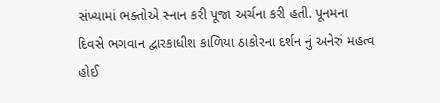સંખ્યામાં ભક્તોએ સ્નાન કરી પૂજા અર્ચના કરી હતી. પૂનમના દિવસે ભગવાન દ્વારકાધીશ કાળિયા ઠાકોરના દર્શન નું અનેરું મહત્વ હોઈ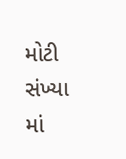મોટી સંખ્યા માં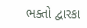ભક્તો દ્વારકા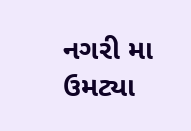નગરી મા ઉમટ્યા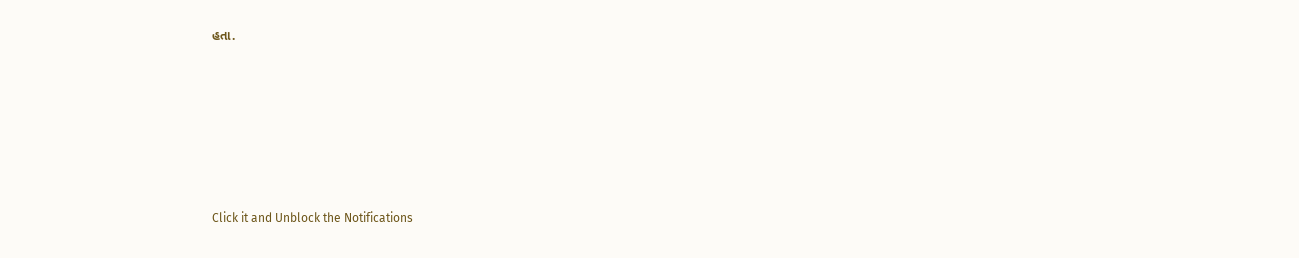હતા.












Click it and Unblock the Notifications